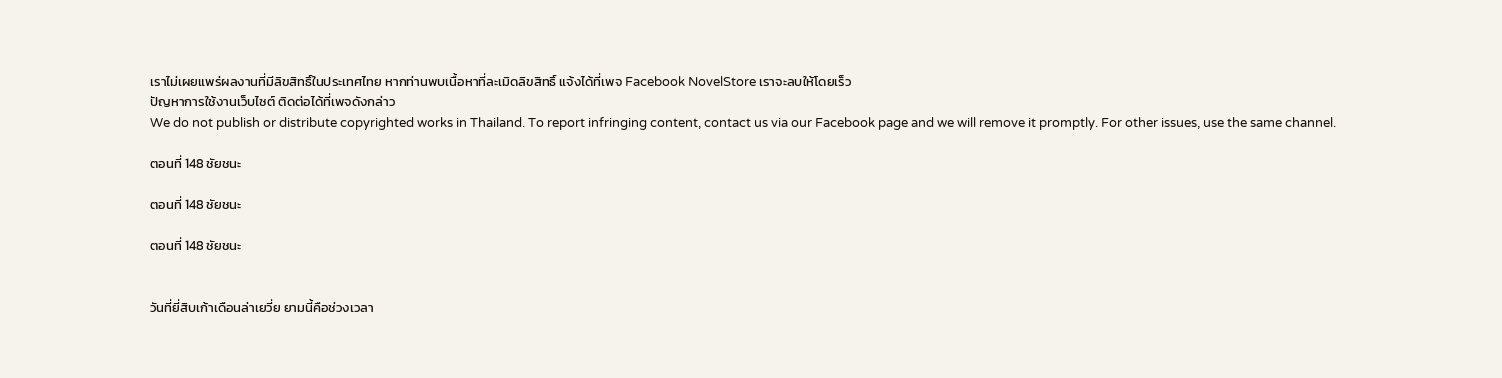เราไม่เผยแพร่ผลงานที่มีลิขสิทธิ์ในประเทศไทย หากท่านพบเนื้อหาที่ละเมิดลิขสิทธิ์ แจ้งได้ที่เพจ Facebook NovelStore เราจะลบให้โดยเร็ว
ปัญหาการใช้งานเว็บไซต์ ติดต่อได้ที่เพจดังกล่าว
We do not publish or distribute copyrighted works in Thailand. To report infringing content, contact us via our Facebook page and we will remove it promptly. For other issues, use the same channel.

ตอนที่ 148 ชัยชนะ

ตอนที่ 148 ชัยชนะ

ตอนที่ 148 ชัยชนะ


วันที่ยี่สิบเก้าเดือนล่าเยวี่ย ยามนี้คือช่วงเวลา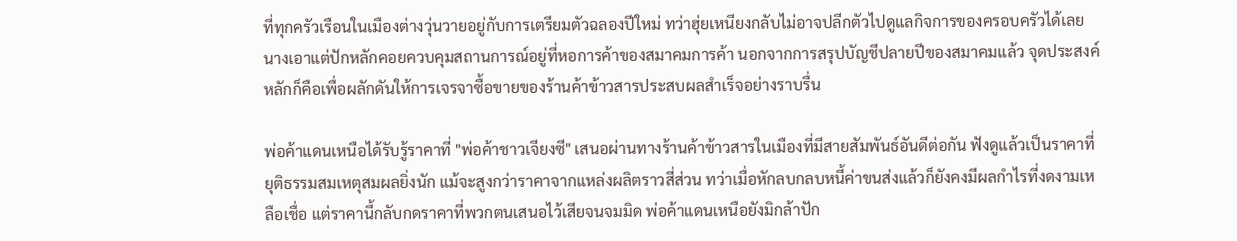ที่ทุกครัวเรือนในเมืองต่างวุ่นวายอยู่กับการเตรียมตัวฉลองปีใหม่ ทว่าฮุ่ยเหนียงกลับไม่อาจปลีกตัวไปดูแลกิจการของครอบครัวได้เลย นางเอาแต่ปักหลักคอยควบคุมสถานการณ์อยู่ที่หอการค้าของสมาคมการค้า นอกจากการสรุปบัญชีปลายปีของสมาคมแล้ว จุดประสงค์หลักก็คือเพื่อผลักดันให้การเจรจาซื้อขายของร้านค้าข้าวสารประสบผลสำเร็จอย่างราบรื่น

พ่อค้าแดนเหนือได้รับรู้ราคาที่ "พ่อค้าชาวเจียงซี" เสนอผ่านทางร้านค้าข้าวสารในเมืองที่มีสายสัมพันธ์อันดีต่อกัน ฟังดูแล้วเป็นราคาที่ยุติธรรมสมเหตุสมผลยิ่งนัก แม้จะสูงกว่าราคาจากแหล่งผลิตราวสี่ส่วน ทว่าเมื่อหักลบกลบหนี้ค่าขนส่งแล้วก็ยังคงมีผลกำไรที่งดงามเหลือเชื่อ แต่ราคานี้กลับกดราคาที่พวกตนเสนอไว้เสียจนจมมิด พ่อค้าแดนเหนือยังมิกล้าปัก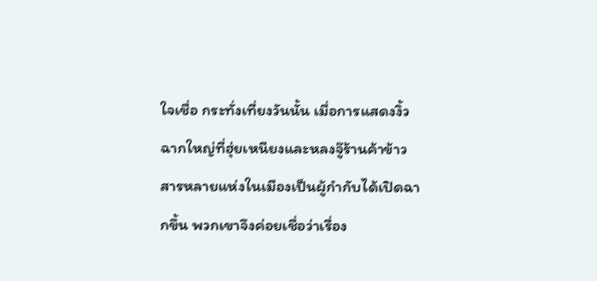ใจเชื่อ กระทั่งเที่ยงวันนั้น เมื่อการแสดงงิ้วฉากใหญ่ที่ฮุ่ยเหนียงและหลงจู๊ร้านค้าข้าวสารหลายแห่งในเมืองเป็นผู้กำกับได้เปิดฉากขึ้น พวกเขาจึงค่อยเชื่อว่าเรื่อง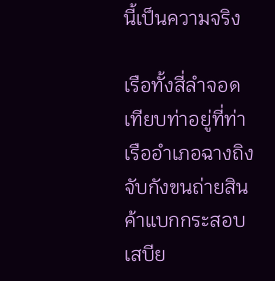นี้เป็นความจริง

เรือทั้งสี่ลำจอดเทียบท่าอยู่ที่ท่าเรืออำเภอฉางถิง จับกังขนถ่ายสินค้าแบกกระสอบเสบีย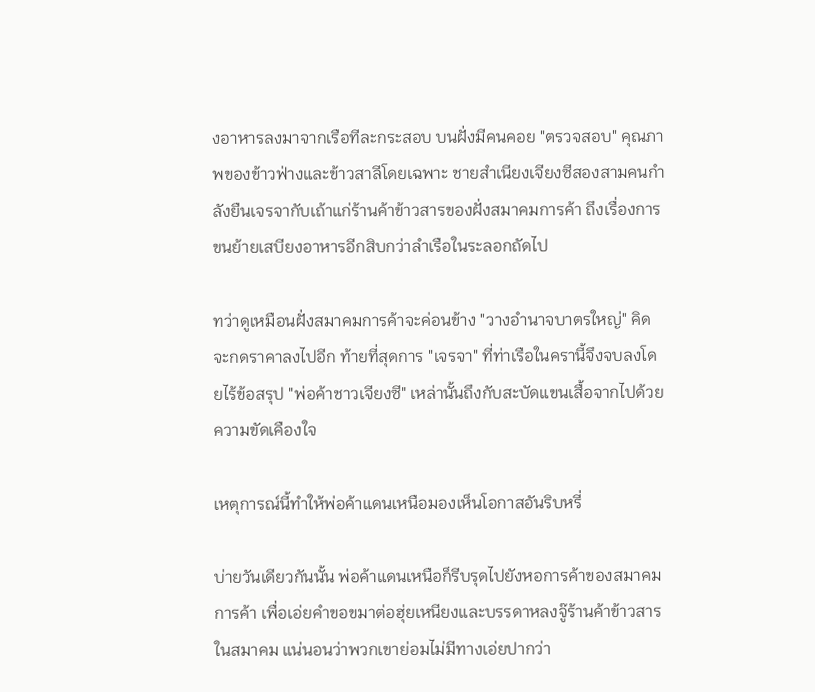งอาหารลงมาจากเรือทีละกระสอบ บนฝั่งมีคนคอย "ตรวจสอบ" คุณภาพของข้าวฟ่างและข้าวสาลีโดยเฉพาะ ชายสำเนียงเจียงซีสองสามคนกำลังยืนเจรจากับเถ้าแก่ร้านค้าข้าวสารของฝั่งสมาคมการค้า ถึงเรื่องการขนย้ายเสบียงอาหารอีกสิบกว่าลำเรือในระลอกถัดไป

ทว่าดูเหมือนฝั่งสมาคมการค้าจะค่อนข้าง "วางอำนาจบาตรใหญ่" คิดจะกดราคาลงไปอีก ท้ายที่สุดการ "เจรจา" ที่ท่าเรือในครานี้จึงจบลงโดยไร้ข้อสรุป "พ่อค้าชาวเจียงซี" เหล่านั้นถึงกับสะบัดแขนเสื้อจากไปด้วยความขัดเคืองใจ

เหตุการณ์นี้ทำให้พ่อค้าแดนเหนือมองเห็นโอกาสอันริบหรี่

บ่ายวันเดียวกันนั้น พ่อค้าแดนเหนือก็รีบรุดไปยังหอการค้าของสมาคมการค้า เพื่อเอ่ยคำขอขมาต่อฮุ่ยเหนียงและบรรดาหลงจู๊ร้านค้าข้าวสารในสมาคม แน่นอนว่าพวกเขาย่อมไม่มีทางเอ่ยปากว่า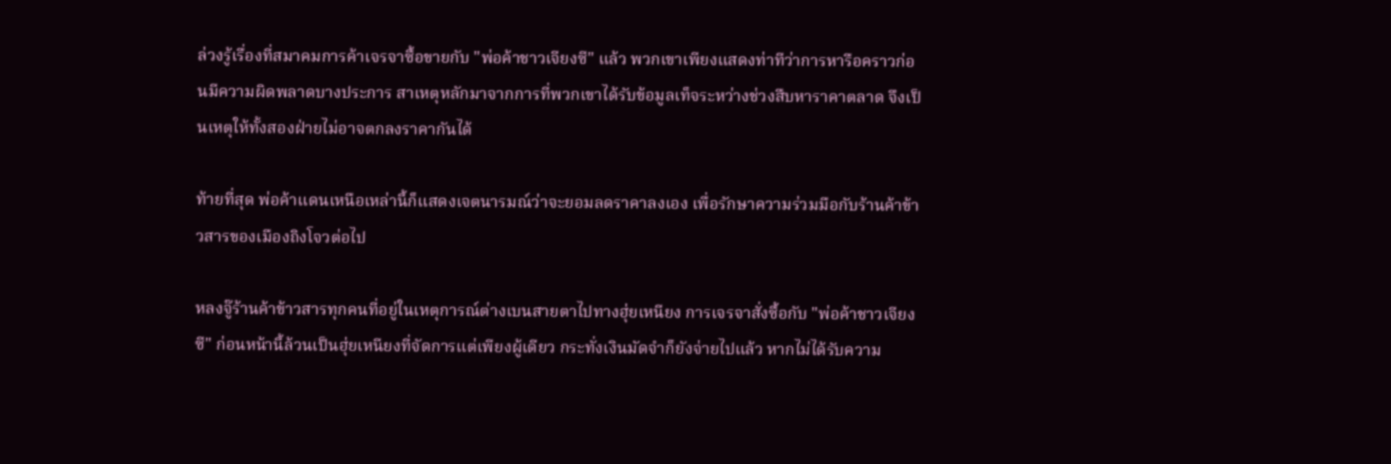ล่วงรู้เรื่องที่สมาคมการค้าเจรจาซื้อขายกับ "พ่อค้าชาวเจียงซี" แล้ว พวกเขาเพียงแสดงท่าทีว่าการหารือคราวก่อนมีความผิดพลาดบางประการ สาเหตุหลักมาจากการที่พวกเขาได้รับข้อมูลเท็จระหว่างช่วงสืบหาราคาตลาด จึงเป็นเหตุให้ทั้งสองฝ่ายไม่อาจตกลงราคากันได้

ท้ายที่สุด พ่อค้าแดนเหนือเหล่านี้ก็แสดงเจตนารมณ์ว่าจะยอมลดราคาลงเอง เพื่อรักษาความร่วมมือกับร้านค้าข้าวสารของเมืองถิงโจวต่อไป

หลงจู๊ร้านค้าข้าวสารทุกคนที่อยู่ในเหตุการณ์ต่างเบนสายตาไปทางฮุ่ยเหนียง การเจรจาสั่งซื้อกับ "พ่อค้าชาวเจียงซี" ก่อนหน้านี้ล้วนเป็นฮุ่ยเหนียงที่จัดการแต่เพียงผู้เดียว กระทั่งเงินมัดจำก็ยังจ่ายไปแล้ว หากไม่ได้รับความ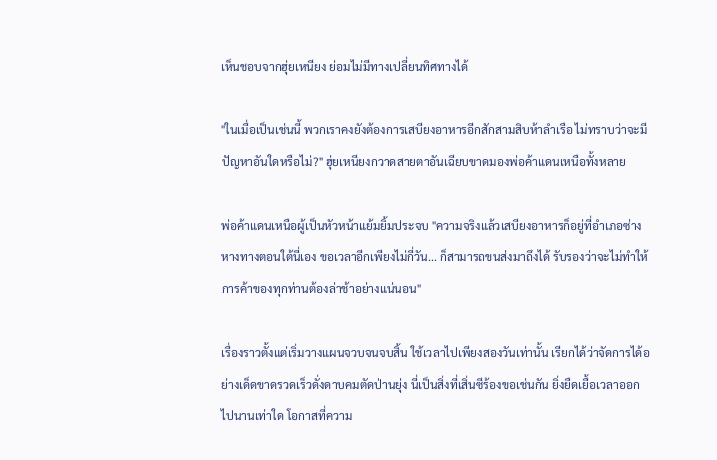เห็นชอบจากฮุ่ยเหนียง ย่อมไม่มีทางเปลี่ยนทิศทางได้

"ในเมื่อเป็นเช่นนี้ พวกเราคงยังต้องการเสบียงอาหารอีกสักสามสิบห้าลำเรือ ไม่ทราบว่าจะมีปัญหาอันใดหรือไม่?" ฮุ่ยเหนียงกวาดสายตาอันเฉียบขาดมองพ่อค้าแดนเหนือทั้งหลาย

พ่อค้าแดนเหนือผู้เป็นหัวหน้าแย้มยิ้มประจบ "ความจริงแล้วเสบียงอาหารก็อยู่ที่อำเภอซ่างหางทางตอนใต้นี่เอง ขอเวลาอีกเพียงไม่กี่วัน... ก็สามารถขนส่งมาถึงได้ รับรองว่าจะไม่ทำให้การค้าของทุกท่านต้องล่าช้าอย่างแน่นอน"

เรื่องราวตั้งแต่เริ่มวางแผนจวบจนจบสิ้น ใช้เวลาไปเพียงสองวันเท่านั้น เรียกได้ว่าจัดการได้อย่างเด็ดขาดรวดเร็วดั่งดาบคมตัดป่านยุ่ง นี่เป็นสิ่งที่เสิ่นซีร้องขอเช่นกัน ยิ่งยืดเยื้อเวลาออกไปนานเท่าใด โอกาสที่ความ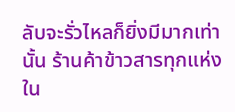ลับจะรั่วไหลก็ยิ่งมีมากเท่านั้น ร้านค้าข้าวสารทุกแห่งใน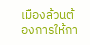เมืองล้วนต้องการให้กา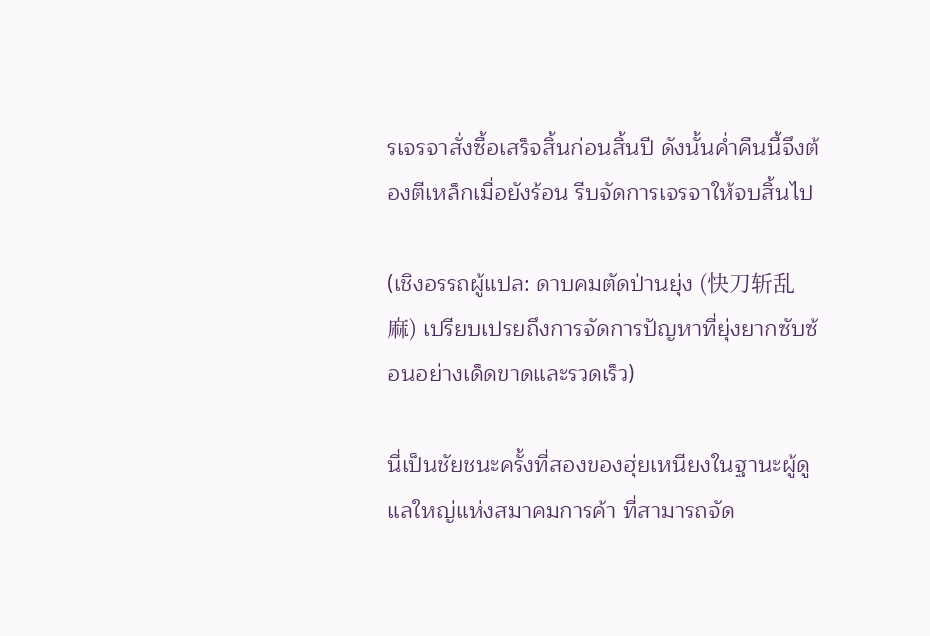รเจรจาสั่งซื้อเสร็จสิ้นก่อนสิ้นปี ดังนั้นค่ำคืนนี้จึงต้องตีเหล็กเมื่อยังร้อน รีบจัดการเจรจาให้จบสิ้นไป

(เชิงอรรถผู้แปล: ดาบคมตัดป่านยุ่ง (快刀斩乱麻) เปรียบเปรยถึงการจัดการปัญหาที่ยุ่งยากซับซ้อนอย่างเด็ดขาดและรวดเร็ว)

นี่เป็นชัยชนะครั้งที่สองของฮุ่ยเหนียงในฐานะผู้ดูแลใหญ่แห่งสมาคมการค้า ที่สามารถจัด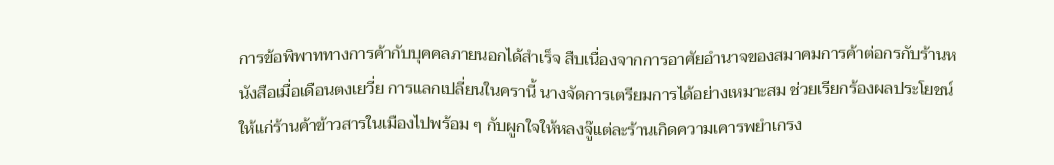การข้อพิพาททางการค้ากับบุคคลภายนอกได้สำเร็จ สืบเนื่องจากการอาศัยอำนาจของสมาคมการค้าต่อกรกับร้านหนังสือเมื่อเดือนตงเยวี่ย การแลกเปลี่ยนในครานี้ นางจัดการเตรียมการได้อย่างเหมาะสม ช่วยเรียกร้องผลประโยชน์ให้แก่ร้านค้าข้าวสารในเมืองไปพร้อม ๆ กับผูกใจให้หลงจู๊แต่ละร้านเกิดความเคารพยำเกรง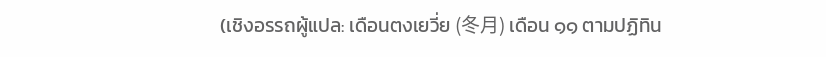(เชิงอรรถผู้แปล: เดือนตงเยวี่ย (冬月) เดือน ๑๑ ตามปฏิทิน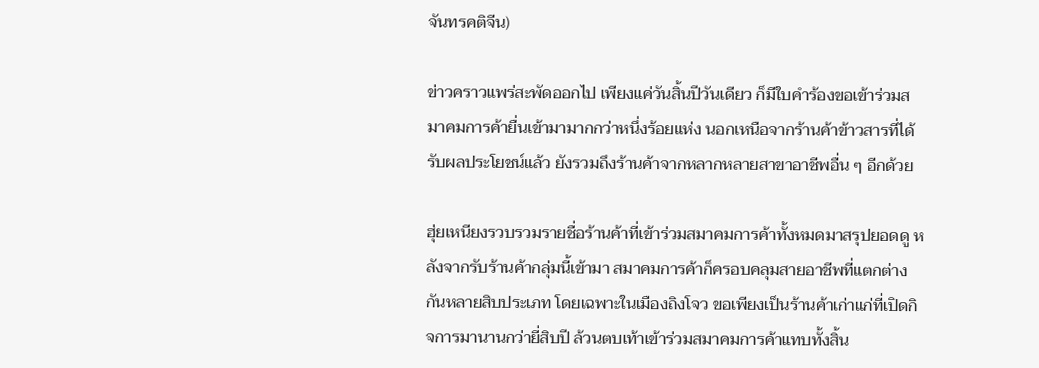จันทรคติจีน)

ข่าวคราวแพร่สะพัดออกไป เพียงแค่วันสิ้นปีวันเดียว ก็มีใบคำร้องขอเข้าร่วมสมาคมการค้ายื่นเข้ามามากกว่าหนึ่งร้อยแห่ง นอกเหนือจากร้านค้าข้าวสารที่ได้รับผลประโยชน์แล้ว ยังรวมถึงร้านค้าจากหลากหลายสาขาอาชีพอื่น ๆ อีกด้วย

ฮุ่ยเหนียงรวบรวมรายชื่อร้านค้าที่เข้าร่วมสมาคมการค้าทั้งหมดมาสรุปยอดดู หลังจากรับร้านค้ากลุ่มนี้เข้ามา สมาคมการค้าก็ครอบคลุมสายอาชีพที่แตกต่างกันหลายสิบประเภท โดยเฉพาะในเมืองถิงโจว ขอเพียงเป็นร้านค้าเก่าแก่ที่เปิดกิจการมานานกว่ายี่สิบปี ล้วนตบเท้าเข้าร่วมสมาคมการค้าแทบทั้งสิ้น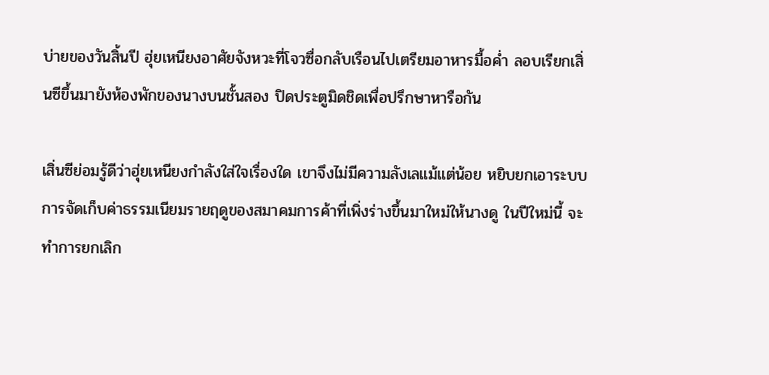บ่ายของวันสิ้นปี ฮุ่ยเหนียงอาศัยจังหวะที่โจวซื่อกลับเรือนไปเตรียมอาหารมื้อค่ำ ลอบเรียกเสิ่นซีขึ้นมายังห้องพักของนางบนชั้นสอง ปิดประตูมิดชิดเพื่อปรึกษาหารือกัน

เสิ่นซีย่อมรู้ดีว่าฮุ่ยเหนียงกำลังใส่ใจเรื่องใด เขาจึงไม่มีความลังเลแม้แต่น้อย หยิบยกเอาระบบการจัดเก็บค่าธรรมเนียมรายฤดูของสมาคมการค้าที่เพิ่งร่างขึ้นมาใหม่ให้นางดู ในปีใหม่นี้ จะทำการยกเลิก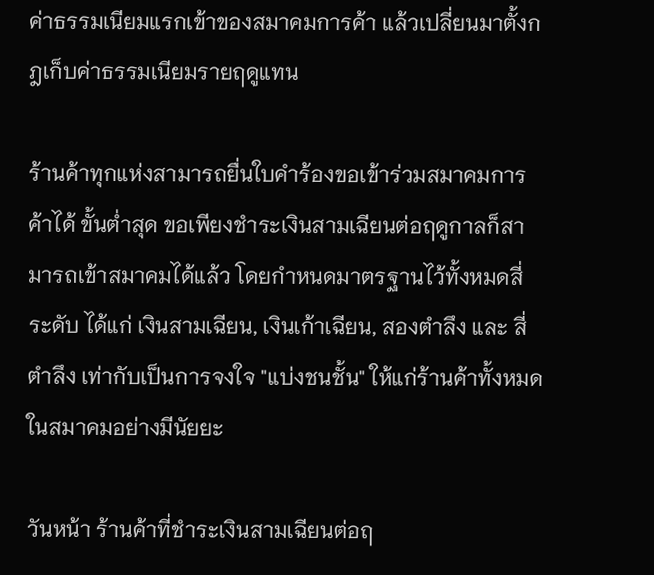ค่าธรรมเนียมแรกเข้าของสมาคมการค้า แล้วเปลี่ยนมาตั้งกฎเก็บค่าธรรมเนียมรายฤดูแทน

ร้านค้าทุกแห่งสามารถยื่นใบคำร้องขอเข้าร่วมสมาคมการค้าได้ ขั้นต่ำสุด ขอเพียงชำระเงินสามเฉียนต่อฤดูกาลก็สามารถเข้าสมาคมได้แล้ว โดยกำหนดมาตรฐานไว้ทั้งหมดสี่ระดับ ได้แก่ เงินสามเฉียน, เงินเก้าเฉียน, สองตำลึง และ สี่ตำลึง เท่ากับเป็นการจงใจ "แบ่งชนชั้น" ให้แก่ร้านค้าทั้งหมดในสมาคมอย่างมีนัยยะ

วันหน้า ร้านค้าที่ชำระเงินสามเฉียนต่อฤ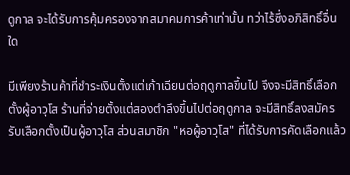ดูกาล จะได้รับการคุ้มครองจากสมาคมการค้าเท่านั้น ทว่าไร้ซึ่งอภิสิทธิ์อื่นใด

มีเพียงร้านค้าที่ชำระเงินตั้งแต่เก้าเฉียนต่อฤดูกาลขึ้นไป จึงจะมีสิทธิ์เลือกตั้งผู้อาวุโส ร้านที่จ่ายตั้งแต่สองตำลึงขึ้นไปต่อฤดูกาล จะมีสิทธิ์ลงสมัครรับเลือกตั้งเป็นผู้อาวุโส ส่วนสมาชิก "หอผู้อาวุโส" ที่ได้รับการคัดเลือกแล้ว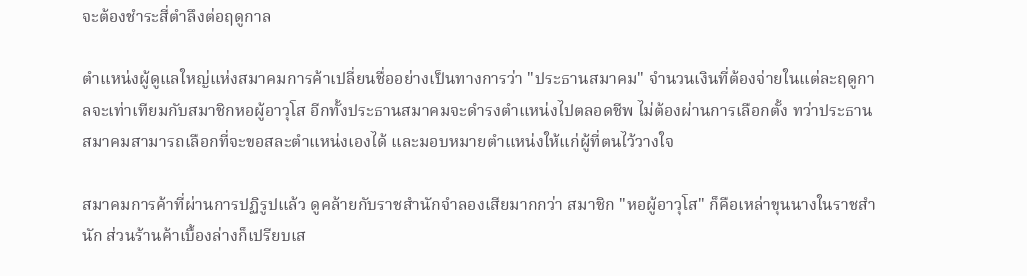จะต้องชำระสี่ตำลึงต่อฤดูกาล

ตำแหน่งผู้ดูแลใหญ่แห่งสมาคมการค้าเปลี่ยนชื่ออย่างเป็นทางการว่า "ประธานสมาคม" จำนวนเงินที่ต้องจ่ายในแต่ละฤดูกาลจะเท่าเทียมกับสมาชิกหอผู้อาวุโส อีกทั้งประธานสมาคมจะดำรงตำแหน่งไปตลอดชีพ ไม่ต้องผ่านการเลือกตั้ง ทว่าประธานสมาคมสามารถเลือกที่จะขอสละตำแหน่งเองได้ และมอบหมายตำแหน่งให้แก่ผู้ที่ตนไว้วางใจ

สมาคมการค้าที่ผ่านการปฏิรูปแล้ว ดูคล้ายกับราชสำนักจำลองเสียมากกว่า สมาชิก "หอผู้อาวุโส" ก็คือเหล่าขุนนางในราชสำนัก ส่วนร้านค้าเบื้องล่างก็เปรียบเส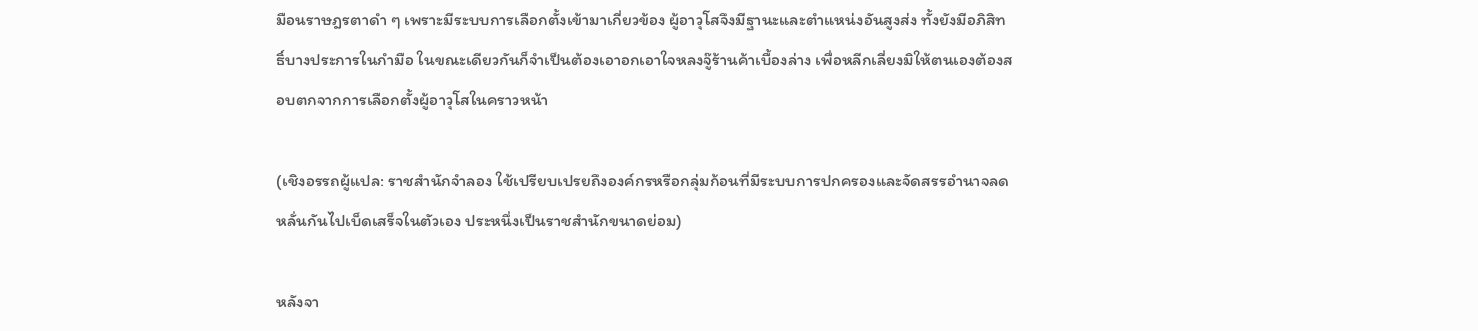มือนราษฎรตาดำ ๆ เพราะมีระบบการเลือกตั้งเข้ามาเกี่ยวข้อง ผู้อาวุโสจึงมีฐานะและตำแหน่งอันสูงส่ง ทั้งยังมีอภิสิทธิ์บางประการในกำมือ ในขณะเดียวกันก็จำเป็นต้องเอาอกเอาใจหลงจู๊ร้านค้าเบื้องล่าง เพื่อหลีกเลี่ยงมิให้ตนเองต้องสอบตกจากการเลือกตั้งผู้อาวุโสในคราวหน้า

(เชิงอรรถผู้แปล: ราชสำนักจำลอง ใช้เปรียบเปรยถึงองค์กรหรือกลุ่มก้อนที่มีระบบการปกครองและจัดสรรอำนาจลดหลั่นกันไปเบ็ดเสร็จในตัวเอง ประหนึ่งเป็นราชสำนักขนาดย่อม)

หลังจา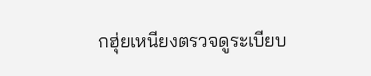กฮุ่ยเหนียงตรวจดูระเบียบ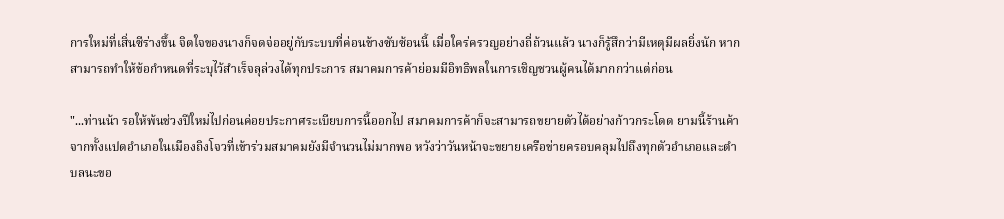การใหม่ที่เสิ่นซีร่างขึ้น จิตใจของนางก็จดจ่ออยู่กับระบบที่ค่อนข้างซับซ้อนนี้ เมื่อใคร่ครวญอย่างถี่ถ้วนแล้ว นางก็รู้สึกว่ามีเหตุมีผลยิ่งนัก หากสามารถทำให้ข้อกำหนดที่ระบุไว้สำเร็จลุล่วงได้ทุกประการ สมาคมการค้าย่อมมีอิทธิพลในการเชิญชวนผู้คนได้มากกว่าแต่ก่อน

"...ท่านน้า รอให้พ้นช่วงปีใหม่ไปก่อนค่อยประกาศระเบียบการนี้ออกไป สมาคมการค้าก็จะสามารถขยายตัวได้อย่างก้าวกระโดด ยามนี้ร้านค้าจากทั้งแปดอำเภอในเมืองถิงโจวที่เข้าร่วมสมาคมยังมีจำนวนไม่มากพอ หวังว่าวันหน้าจะขยายเครือข่ายครอบคลุมไปถึงทุกตัวอำเภอและตำบลนะขอ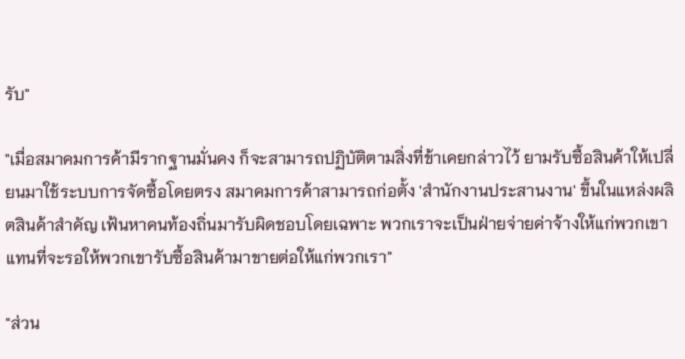รับ"

"เมื่อสมาคมการค้ามีรากฐานมั่นคง ก็จะสามารถปฏิบัติตามสิ่งที่ข้าเคยกล่าวไว้ ยามรับซื้อสินค้าให้เปลี่ยนมาใช้ระบบการจัดซื้อโดยตรง สมาคมการค้าสามารถก่อตั้ง 'สำนักงานประสานงาน' ขึ้นในแหล่งผลิตสินค้าสำคัญ เฟ้นหาคนท้องถิ่นมารับผิดชอบโดยเฉพาะ พวกเราจะเป็นฝ่ายจ่ายค่าจ้างให้แก่พวกเขา แทนที่จะรอให้พวกเขารับซื้อสินค้ามาขายต่อให้แก่พวกเรา"

"ส่วน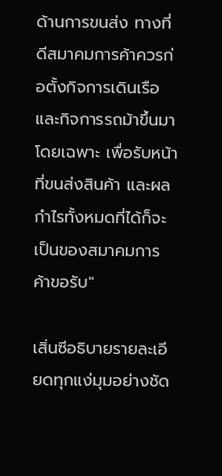ด้านการขนส่ง ทางที่ดีสมาคมการค้าควรก่อตั้งกิจการเดินเรือและกิจการรถม้าขึ้นมาโดยเฉพาะ เพื่อรับหน้าที่ขนส่งสินค้า และผลกำไรทั้งหมดที่ได้ก็จะเป็นของสมาคมการค้าขอรับ"

เสิ่นซีอธิบายรายละเอียดทุกแง่มุมอย่างชัด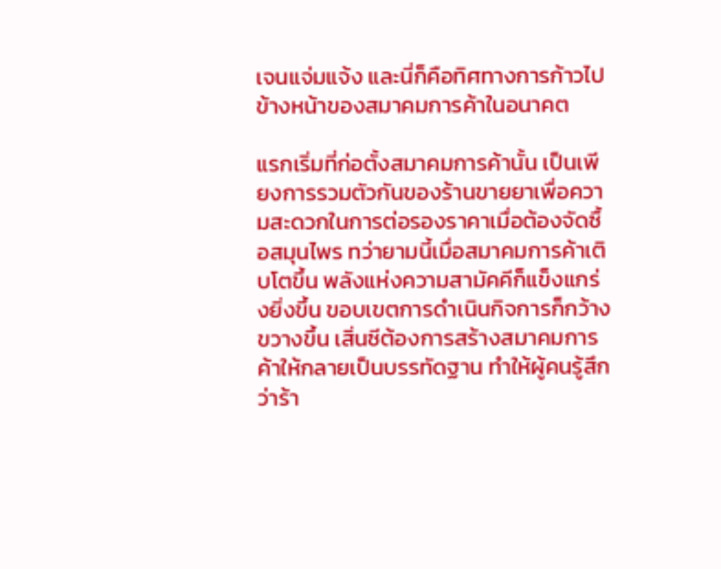เจนแจ่มแจ้ง และนี่ก็คือทิศทางการก้าวไปข้างหน้าของสมาคมการค้าในอนาคต

แรกเริ่มที่ก่อตั้งสมาคมการค้านั้น เป็นเพียงการรวมตัวกันของร้านขายยาเพื่อความสะดวกในการต่อรองราคาเมื่อต้องจัดซื้อสมุนไพร ทว่ายามนี้เมื่อสมาคมการค้าเติบโตขึ้น พลังแห่งความสามัคคีก็แข็งแกร่งยิ่งขึ้น ขอบเขตการดำเนินกิจการก็กว้างขวางขึ้น เสิ่นซีต้องการสร้างสมาคมการค้าให้กลายเป็นบรรทัดฐาน ทำให้ผู้คนรู้สึกว่าร้า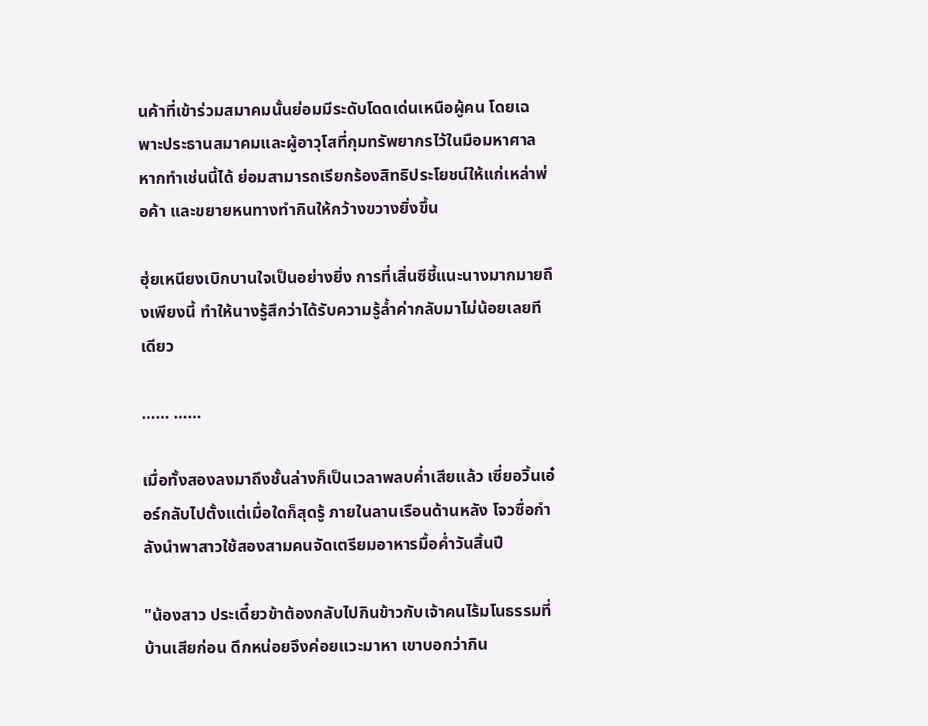นค้าที่เข้าร่วมสมาคมนั้นย่อมมีระดับโดดเด่นเหนือผู้คน โดยเฉพาะประธานสมาคมและผู้อาวุโสที่กุมทรัพยากรไว้ในมือมหาศาล หากทำเช่นนี้ได้ ย่อมสามารถเรียกร้องสิทธิประโยชน์ให้แก่เหล่าพ่อค้า และขยายหนทางทำกินให้กว้างขวางยิ่งขึ้น

ฮุ่ยเหนียงเบิกบานใจเป็นอย่างยิ่ง การที่เสิ่นซีชี้แนะนางมากมายถึงเพียงนี้ ทำให้นางรู้สึกว่าได้รับความรู้ล้ำค่ากลับมาไม่น้อยเลยทีเดียว

…… ……

เมื่อทั้งสองลงมาถึงชั้นล่างก็เป็นเวลาพลบค่ำเสียแล้ว เซี่ยอวิ้นเอ๋อร์กลับไปตั้งแต่เมื่อใดก็สุดรู้ ภายในลานเรือนด้านหลัง โจวซื่อกำลังนำพาสาวใช้สองสามคนจัดเตรียมอาหารมื้อค่ำวันสิ้นปี

"น้องสาว ประเดี๋ยวข้าต้องกลับไปกินข้าวกับเจ้าคนไร้มโนธรรมที่บ้านเสียก่อน ดึกหน่อยจึงค่อยแวะมาหา เขาบอกว่ากิน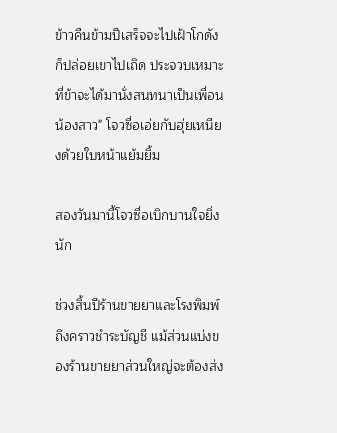ข้าวคืนข้ามปีเสร็จจะไปเฝ้าโกดังก็ปล่อยเขาไปเถิด ประจวบเหมาะที่ข้าจะได้มานั่งสนทนาเป็นเพื่อนน้องสาว" โจวซื่อเอ่ยกับฮุ่ยเหนียงด้วยใบหน้าแย้มยิ้ม

สองวันมานี้โจวซื่อเบิกบานใจยิ่งนัก

ช่วงสิ้นปีร้านขายยาและโรงพิมพ์ถึงคราวชำระบัญชี แม้ส่วนแบ่งของร้านขายยาส่วนใหญ่จะต้องส่ง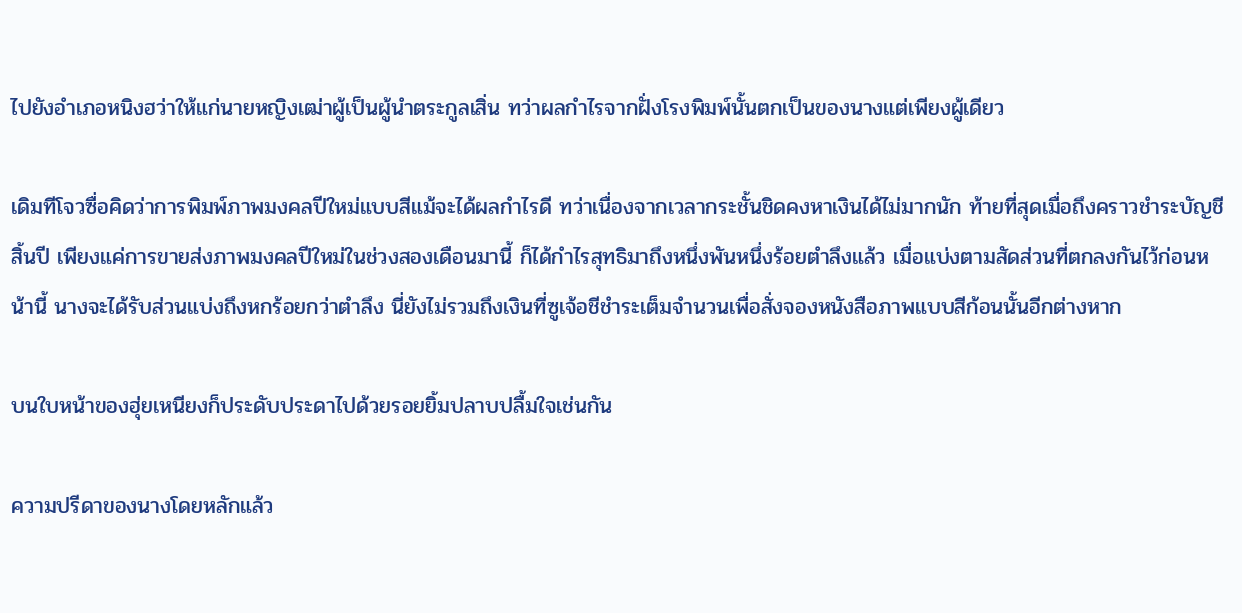ไปยังอำเภอหนิงฮว่าให้แก่นายหญิงเฒ่าผู้เป็นผู้นำตระกูลเสิ่น ทว่าผลกำไรจากฝั่งโรงพิมพ์นั้นตกเป็นของนางแต่เพียงผู้เดียว

เดิมทีโจวซื่อคิดว่าการพิมพ์ภาพมงคลปีใหม่แบบสีแม้จะได้ผลกำไรดี ทว่าเนื่องจากเวลากระชั้นชิดคงหาเงินได้ไม่มากนัก ท้ายที่สุดเมื่อถึงคราวชำระบัญชีสิ้นปี เพียงแค่การขายส่งภาพมงคลปีใหม่ในช่วงสองเดือนมานี้ ก็ได้กำไรสุทธิมาถึงหนึ่งพันหนึ่งร้อยตำลึงแล้ว เมื่อแบ่งตามสัดส่วนที่ตกลงกันไว้ก่อนหน้านี้ นางจะได้รับส่วนแบ่งถึงหกร้อยกว่าตำลึง นี่ยังไม่รวมถึงเงินที่ซูเจ้อชีชำระเต็มจำนวนเพื่อสั่งจองหนังสือภาพแบบสีก้อนนั้นอีกต่างหาก

บนใบหน้าของฮุ่ยเหนียงก็ประดับประดาไปด้วยรอยยิ้มปลาบปลื้มใจเช่นกัน

ความปรีดาของนางโดยหลักแล้ว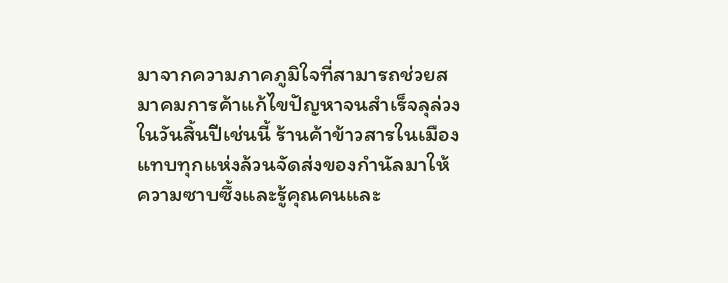มาจากความภาคภูมิใจที่สามารถช่วยสมาคมการค้าแก้ไขปัญหาจนสำเร็จลุล่วง ในวันสิ้นปีเช่นนี้ ร้านค้าข้าวสารในเมืองแทบทุกแห่งล้วนจัดส่งของกำนัลมาให้ ความซาบซึ้งและรู้คุณคนและ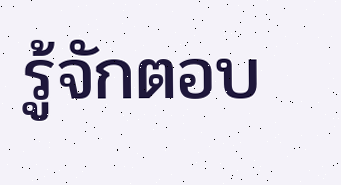รู้จักตอบ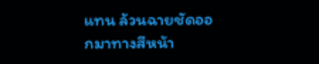แทน ล้วนฉายชัดออกมาทางสีหน้า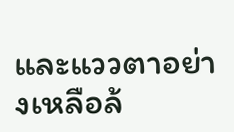และแววตาอย่างเหลือล้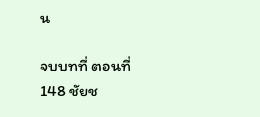น

จบบทที่ ตอนที่ 148 ชัยช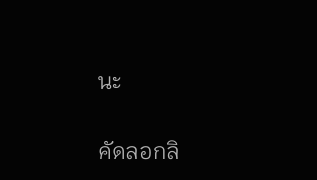นะ

คัดลอกลิ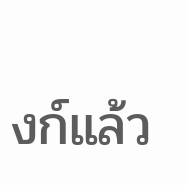งก์แล้ว